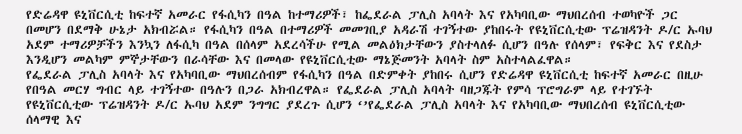የድሬዳዋ ዩኒቨርሲቲ ከፍተኛ አመራር የፋሲካን በዓል ከተማሪዎች፣ ከፌደራል ፓሊስ አባላት እና የአካባቢው ማህበረሰብ ተወካዮች ጋር በመሆን በደማቅ ሁኔታ አክብሯል። የፋሲካን በዓል በተማሪዎች መመገቢያ አዳራሽ ተገኝተው ያከበሩት የዩኒቨርሲቲው ፕሬዝዳንት ዶ/ር ኡባህ አደም ተማሪዎቻችን እንኳን ለፋሲካ በዓል በሰላም አደረሳችሁ የሚል መልዕክታቸውን ያስተላለፉ ሲሆን በዓሉ የሰላም፣ የፍቅር እና የደስታ እንዲሆን መልካም ምኞታቸውን በራሳቸው እና በመላው የዩኒቨርሲቲው ማኔጅመንት አባላት ስም አስተላልፈዋል።
የፌደራል ፓሊስ አባላት እና የአካባቢው ማህበረሰብም የፋሲካን በዓል በድምቀት ያከበሩ ሲሆን የድሬዳዋ ዩኒቨርሲቲ ከፍተኛ አመራር በዚሁ የበዓል መርሃ ግብር ላይ ተገኝተው በዓሉን በጋራ አክብረዋል። የፌደራል ፓሊስ አባላት ባዘጋጁት የምሳ ፕሮግራም ላይ የተገኙት የዩኒቨርሲቲው ፕሬዝዳንት ዶ/ር ኡባህ አደም ንግግር ያደረጉ ሲሆን ‘’የፌደራል ፓሊስ አባላት እና የአካባቢው ማህበረሰብ ዩኒቨርሲቲው ሰላማዊ እና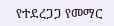የተደረጋጋ የመማር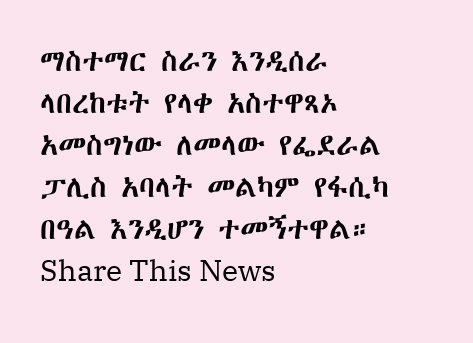ማስተማር ስራን እንዲሰራ ላበረከቱት የላቀ አስተዋጻኦ አመስግነው ለመላው የፌደራል ፓሊስ አባላት መልካም የፋሲካ በዓል እንዲሆን ተመኝተዋል።
Share This News